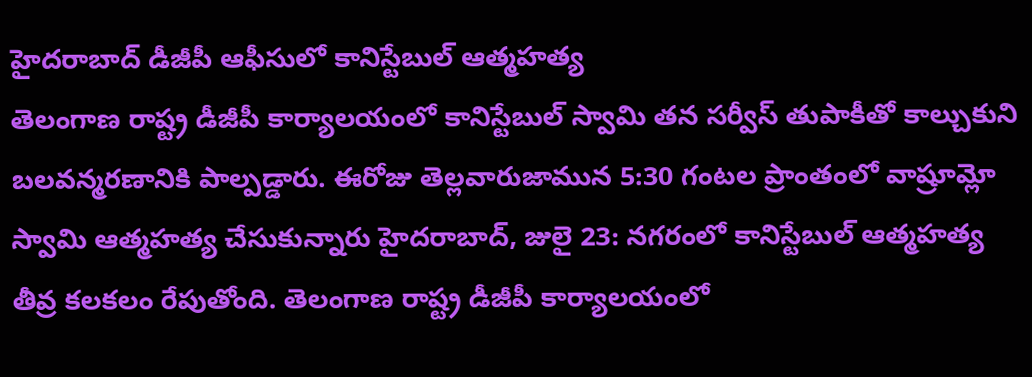హైదరాబాద్ డీజీపీ ఆఫీసులో కానిస్టేబుల్ ఆత్మహత్య
తెలంగాణ రాష్ట్ర డీజీపీ కార్యాలయంలో కానిస్టేబుల్ స్వామి తన సర్వీస్ తుపాకీతో కాల్చుకుని బలవన్మరణానికి పాల్పడ్డారు. ఈరోజు తెల్లవారుజామున 5:30 గంటల ప్రాంతంలో వాష్రూమ్లో స్వామి ఆత్మహత్య చేసుకున్నారు హైదరాబాద్, జులై 23: నగరంలో కానిస్టేబుల్ ఆత్మహత్య తీవ్ర కలకలం రేపుతోంది. తెలంగాణ రాష్ట్ర డీజీపీ కార్యాలయంలో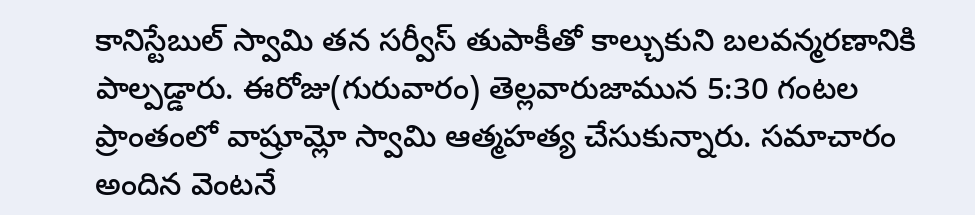కానిస్టేబుల్ స్వామి తన సర్వీస్ తుపాకీతో కాల్చుకుని బలవన్మరణానికి పాల్పడ్డారు. ఈరోజు(గురువారం) తెల్లవారుజామున 5:30 గంటల ప్రాంతంలో వాష్రూమ్లో స్వామి ఆత్మహత్య చేసుకున్నారు. సమాచారం అందిన వెంటనే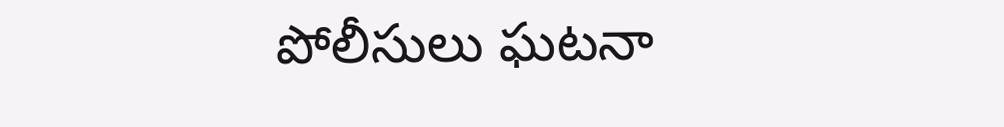పోలీసులు ఘటనా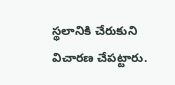స్థలానికి చేరుకుని విచారణ చేపట్టారు.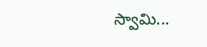స్వామి...